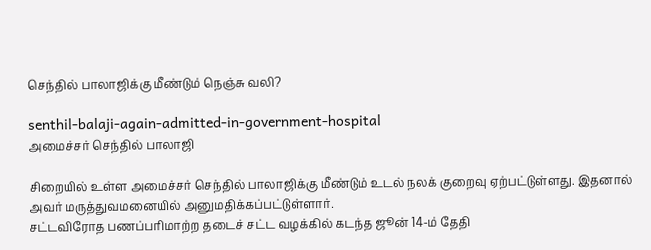செந்தில் பாலாஜிக்கு மீண்டும் நெஞ்சு வலி?

senthil-balaji-again-admitted-in-government-hospital
அமைச்சர் செந்தில் பாலாஜி

சிறையில் உள்ள அமைச்சர் செந்தில் பாலாஜிக்கு மீண்டும் உடல் நலக் குறைவு ஏற்பட்டுள்ளது. இதனால் அவர் மருத்துவமனையில் அனுமதிக்கப்பட்டுள்ளார்.
சட்டவிரோத பணப்பரிமாற்ற தடைச் சட்ட வழக்கில் கடந்த ஜூன் 14-ம் தேதி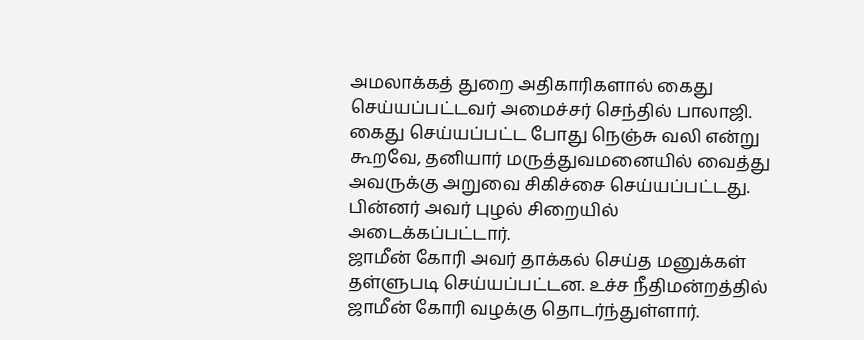அமலாக்கத் துறை அதிகாரிகளால் கைது செய்யப்பட்டவர் அமைச்சர் செந்தில் பாலாஜி. கைது செய்யப்பட்ட போது நெஞ்சு வலி என்று கூறவே, தனியார் மருத்துவமனையில் வைத்து அவருக்கு அறுவை சிகிச்சை செய்யப்பட்டது. பின்னர் அவர் புழல் சிறையில் அடைக்கப்பட்டார்.
ஜாமீன் கோரி அவர் தாக்கல் செய்த மனுக்கள் தள்ளுபடி செய்யப்பட்டன. உச்ச நீதிமன்றத்தில் ஜாமீன் கோரி வழக்கு தொடர்ந்துள்ளார்.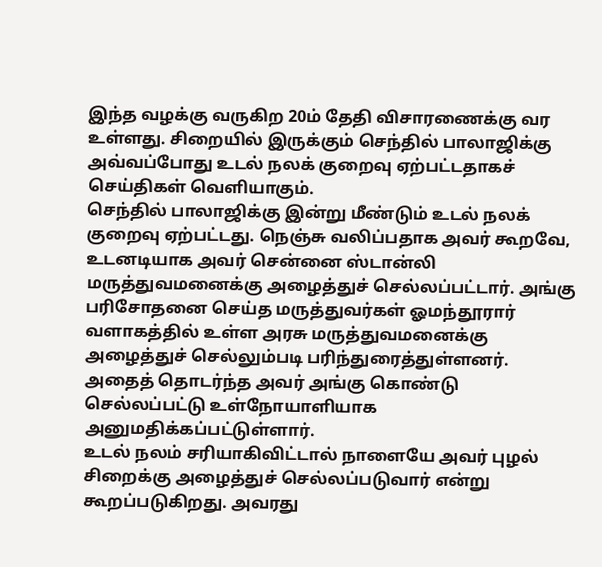இந்த வழக்கு வருகிற 20ம் தேதி விசாரணைக்கு வர உள்ளது. சிறையில் இருக்கும் செந்தில் பாலாஜிக்கு அவ்வப்போது உடல் நலக் குறைவு ஏற்பட்டதாகச் செய்திகள் வெளியாகும்.
செந்தில் பாலாஜிக்கு இன்று மீண்டும் உடல் நலக் குறைவு ஏற்பட்டது. நெஞ்சு வலிப்பதாக அவர் கூறவே, உடனடியாக அவர் சென்னை ஸ்டான்லி மருத்துவமனைக்கு அழைத்துச் செல்லப்பட்டார். அங்கு பரிசோதனை செய்த மருத்துவர்கள் ஓமந்தூரார் வளாகத்தில் உள்ள அரசு மருத்துவமனைக்கு அழைத்துச் செல்லும்படி பரிந்துரைத்துள்ளனர். அதைத் தொடர்ந்த அவர் அங்கு கொண்டு செல்லப்பட்டு உள்நோயாளியாக அனுமதிக்கப்பட்டுள்ளார்.
உடல் நலம் சரியாகிவிட்டால் நாளையே அவர் புழல் சிறைக்கு அழைத்துச் செல்லப்படுவார் என்று கூறப்படுகிறது. அவரது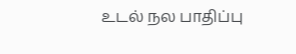உடல் நல பாதிப்பு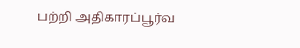பற்றி அதிகாரப்பூர்வ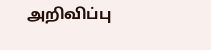அறிவிப்பு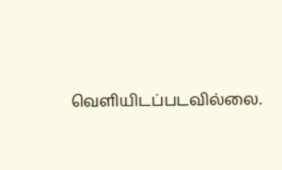வெளியிடப்படவில்லை.